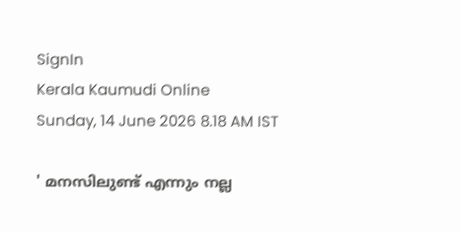SignIn
Kerala Kaumudi Online
Sunday, 14 June 2026 8.18 AM IST

' മനസിലുണ്ട് എന്നും നല്ല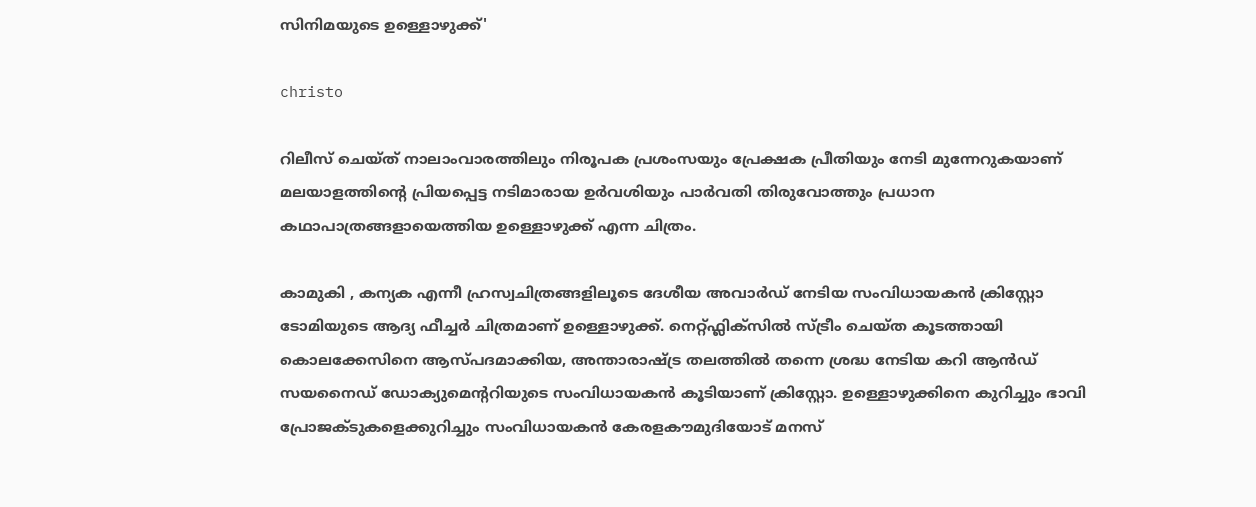സിനിമയുടെ ഉള്ളൊഴുക്ക്'

christo

റിലീസ് ചെയ്ത് നാലാംവാരത്തിലും നിരൂപക പ്രശംസയും പ്രേക്ഷക പ്രീതിയും നേടി മുന്നേറുകയാണ് മലയാളത്തിന്റെ പ്രിയപ്പെട്ട നടിമാരായ ഉർവശിയും പാർവതി തിരുവോത്തും പ്രധാന കഥാപാത്രങ്ങളായെത്തിയ ഉള്ളൊഴുക്ക് എന്ന ചിത്രം.

കാമുകി , കന്യക എന്നീ ഹ്രസ്വചിത്രങ്ങളിലൂടെ ദേശീയ അവാർഡ് നേടിയ സംവിധായകൻ ക്രിസ്റ്റോ ടോമിയുടെ ആദ്യ ഫീച്ചർ ചിത്രമാണ് ഉള്ളൊഴുക്ക്. നെറ്റ്ഫ്ലിക്സിൽ സ്ട്രീം ചെയ്ത കൂടത്തായി കൊലക്കേസിനെ ആസ്പദമാക്കിയ, അന്താരാഷ്ട്ര തലത്തിൽ തന്നെ ശ്രദ്ധ നേടിയ കറി ആൻഡ് സയനൈഡ് ഡോക്യുമെന്ററിയുടെ സംവിധായകൻ കൂടിയാണ് ക്രിസ്റ്റോ. ഉള്ളൊഴുക്കിനെ കുറിച്ചും ഭാവി പ്രോജക്ടുകളെക്കുറിച്ചും സംവിധായകൻ കേരളകൗമുദിയോട് മനസ്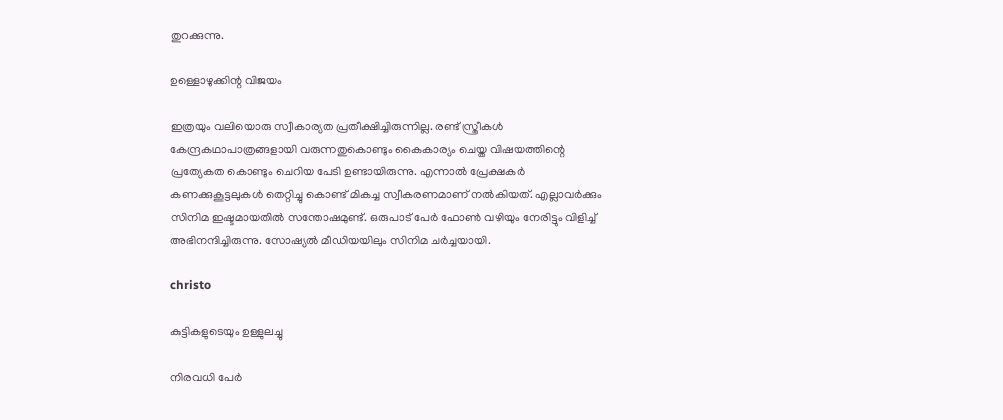തുറക്കുന്നു.

ഉള്ളൊഴുക്കിന്റ വിജയം

ഇത്രയും വലിയൊരു സ്വീകാര്യത പ്രതീക്ഷിച്ചിരുന്നില്ല. രണ്ട് സ്ത്രീകൾ കേന്ദ്രകഥാപാത്രങ്ങളായി വരുന്നതുകൊണ്ടും കൈകാര്യം ചെയ്ത വിഷയത്തിന്റെ പ്രത്യേകത കൊണ്ടും ചെറിയ പേടി ഉണ്ടായിരുന്നു. എന്നാൽ പ്രേക്ഷകർ കണക്കുകൂട്ടലുകൾ തെറ്റിച്ചു കൊണ്ട് മികച്ച സ്വീകരണമാണ് നൽകിയത്. എല്ലാവർക്കും സിനിമ ഇഷ്ടമായതിൽ സന്തോഷമുണ്ട്. ഒരുപാട് പേർ ഫോൺ വഴിയും നേരിട്ടും വിളിച്ച് അഭിനന്ദിച്ചിരുന്നു. സോഷ്യൽ മീഡിയയിലും സിനിമ ചർച്ചയായി.

christo

കുട്ടികളുടെയും ഉള്ളുലച്ചു

നിരവധി പേർ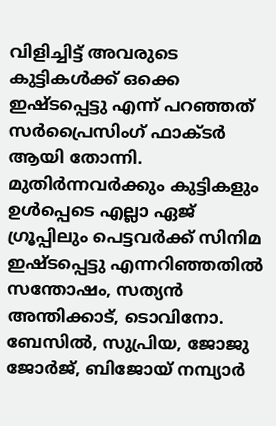വിളിച്ചിട്ട് അവരുടെ കുട്ടികൾക്ക് ഒക്കെ ഇഷ്ടപ്പെട്ടു എന്ന് പറഞ്ഞത് സർപ്രൈസിംഗ് ഫാക്ടർ ആയി തോന്നി. മുതിർന്നവർക്കും കുട്ടികളും ഉൾപ്പെടെ എല്ലാ ഏജ് ഗ്രൂപ്പിലും പെട്ടവർക്ക് സിനിമ ഇഷ്ടപ്പെട്ടു എന്നറിഞ്ഞതിൽ സന്തോഷം, സത്യൻ അന്തിക്കാട്, ടൊവിനോ. ബേസിൽ, സുപ്രിയ, ജോജു ജോർജ്, ബിജോയ് നമ്പ്യാർ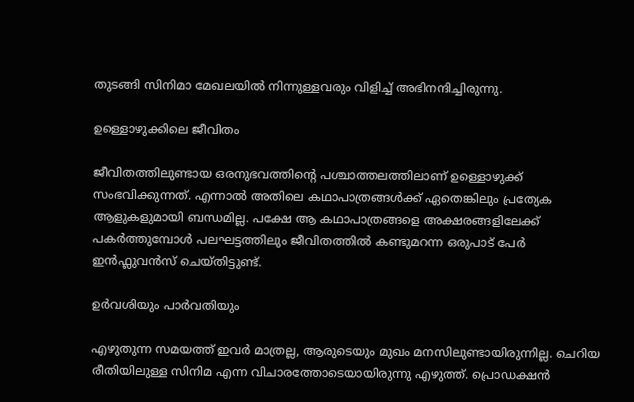തുടങ്ങി സിനിമാ മേഖലയിൽ നിന്നുള്ളവരും വിളിച്ച് അഭിനന്ദിച്ചിരുന്നു.

ഉള്ളൊഴുക്കിലെ ജീവിതം

ജീവിതത്തിലുണ്ടായ ഒരനുഭവത്തിന്റെ പശ്ചാത്തലത്തിലാണ് ഉള്ളൊഴുക്ക് സംഭവിക്കുന്നത്. എന്നാൽ അതിലെ കഥാപാത്രങ്ങൾക്ക് ഏതെങ്കിലും പ്രത്യേക ആളുകളുമായി ബന്ധമില്ല. പക്ഷേ ആ കഥാപാത്രങ്ങളെ അക്ഷരങ്ങളിലേക്ക് പകർത്തുമ്പോൾ പലഘട്ടത്തിലും ജീവിതത്തിൽ കണ്ടുമറന്ന ഒരുപാട് പേർ ഇൻഫ്ലുവൻസ് ചെയ്തിട്ടുണ്ട്.

ഉർവശിയും പാ‌ർവതിയും

എഴുതുന്ന സമയത്ത് ഇവർ മാത്രല്ല, ആരുടെയും മുഖം മനസിലുണ്ടായിരുന്നില്ല. ചെറിയ രീതിയിലുള്ള സിനിമ എന്ന വിചാരത്തോടെയായിരുന്നു എഴുത്ത്. പ്രൊഡക്ഷൻ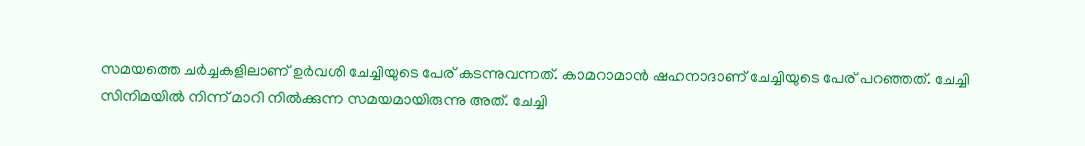സമയത്തെ ചർച്ചകളിലാണ് ഉർവശി ചേച്ചിയുടെ പേര് കടന്നുവന്നത്. കാമറാമാൻ ഷഹനാദാണ് ചേച്ചിയുടെ പേര് പറഞ്ഞത്. ചേച്ചി സിനിമയിൽ നിന്ന് മാറി നിൽക്കുന്ന സമയമായിരുന്നു അത്. ചേച്ചി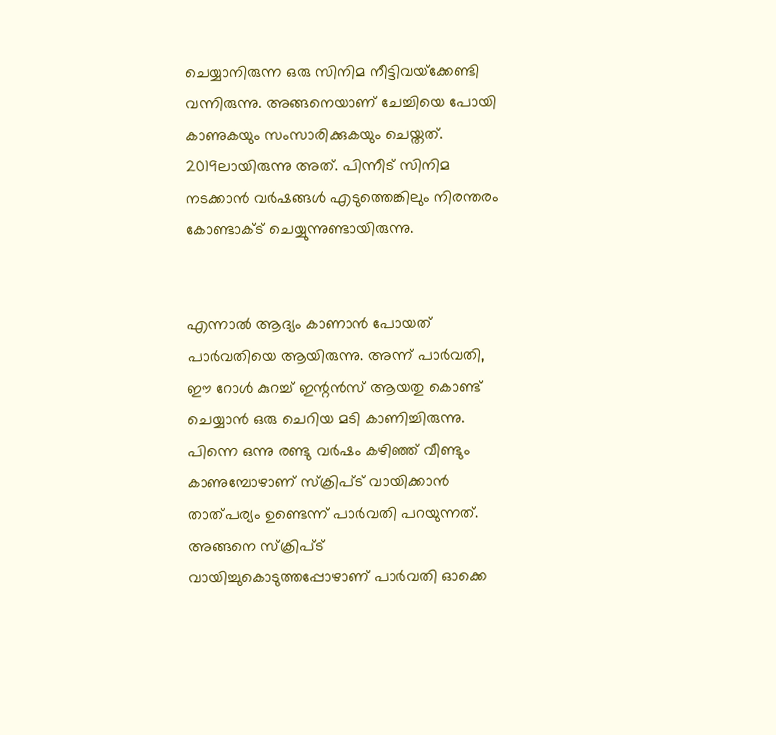ചെയ്യാനിരുന്ന ഒരു സിനിമ നീട്ടിവയ്‌ക്കേണ്ടി വന്നിരുന്നു. അങ്ങനെയാണ് ചേച്ചിയെ പോയി കാണുകയും സംസാരിക്കുകയും ചെയ്തത്. 2019ലായിരുന്നു അത്. പിന്നീട് സിനിമ നടക്കാൻ വ‍ർഷങ്ങൾ എടുത്തെങ്കിലും നിരന്തരം കോണ്ടാക്ട് ചെയ്യുന്നുണ്ടായിരുന്നു.


എന്നാൽ ആദ്യം കാണാൻ പോയത് പാർവതിയെ ആയിരുന്നു. അന്ന് പാർവതി, ഈ റോൾ കുറച്ച് ഇന്റൻസ് ആയതു കൊണ്ട് ചെയ്യാൻ ഒരു ചെറിയ മടി കാണിച്ചിരുന്നു. പിന്നെ ഒന്നു രണ്ടു വർഷം കഴിഞ്ഞ് വീണ്ടും കാണുമ്പോഴാണ് സ്ക്രിപ്ട് വായിക്കാൻ താത്പര്യം ഉണ്ടെന്ന് പാർവതി പറയുന്നത്. അങ്ങനെ സ്ക്രിപ്ട് വായിച്ചുകൊടുത്തപ്പോഴാണ് പാർവതി ഓക്കെ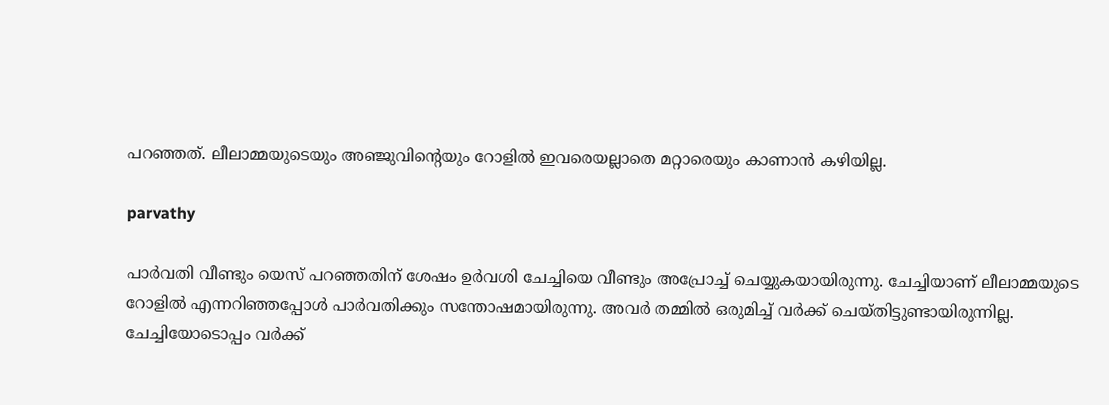പറഞ്ഞത്. ലീലാമ്മയുടെയും അഞ്ജുവിന്റെയും റോളിൽ ഇവരെയല്ലാതെ മറ്റാരെയും കാണാൻ കഴിയില്ല.

parvathy

പാർവതി വീണ്ടും യെസ് പറഞ്ഞതിന് ശേഷം ഉർവശി ചേച്ചിയെ വീണ്ടും അപ്രോച്ച് ചെയ്യുകയായിരുന്നു. ചേച്ചിയാണ് ലീലാമ്മയുടെ റോളിൽ എന്നറിഞ്ഞപ്പോൾ പാർ‌വതിക്കും സന്തോഷമായിരുന്നു. അവർ തമ്മിൽ ഒരുമിച്ച് വർക്ക് ചെയ്തിട്ടുണ്ടായിരുന്നില്ല. ചേച്ചിയോടൊപ്പം വർക്ക്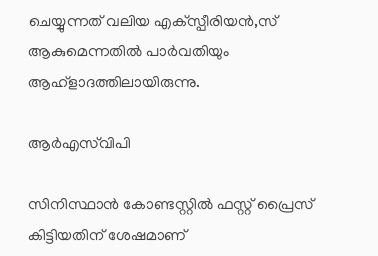ചെയ്യുന്നത് വലിയ എക്‌സ്പീരിയൻ,സ് ആകുമെന്നതിൽ പാർവതിയും ആഹ്ളാദത്തിലായിരുന്നു.

ആർഎസ്‌വിപി

സിനിസ്ഥാൻ കോണ്ടസ്റ്റിൽ ഫസ്റ്റ് പ്രൈസ് കിട്ടിയതിന് ശേഷമാണ്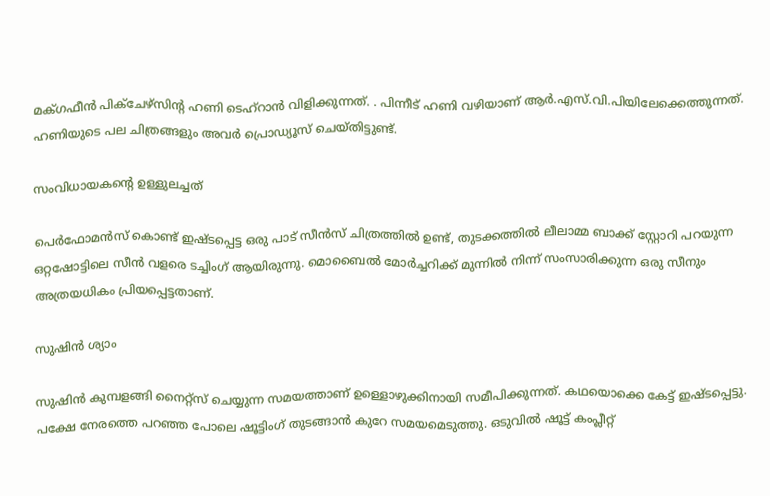മക്‌ഗഫീൻ പിക്ചേഴ്‌സിന്റ ഹണി ടെഹ്റാൻ വിളിക്കുന്നത്. . പിന്നീട് ഹണി വഴിയാണ് ആർ.എസ്.വി.പിയിലേക്കെത്തുന്നത്. ഹണിയുടെ പല ചിത്രങ്ങളും അവർ പ്രൊഡ്യൂസ് ചെയ്തിട്ടുണ്ട്.

സംവിധായകന്റെ ഉള്ളുലച്ചത്

പെർഫോമൻസ് കൊണ്ട് ഇഷ്ടപ്പെട്ട ഒരു പാട് സീൻസ് ചിത്രത്തിൽ ഉണ്ട്, തുടക്കത്തിൽ ലീലാമ്മ ബാക്ക് സ്റ്റോറി പറയുന്ന ഒറ്റഷോട്ടിലെ സീൻ വളരെ ടച്ചിംഗ് ആയിരുന്നു. മൊബൈൽ മോർച്ചറിക്ക് മുന്നിൽ നിന്ന് സംസാരിക്കുന്ന ഒരു സീനും അത്രയധികം പ്രിയപ്പെട്ടതാണ്.

സുഷിൻ ശ്യാം

സുഷിൻ കുമ്പളങ്ങി നൈറ്റ്സ് ചെയ്യുന്ന സമയത്താണ് ഉള്ളൊഴുക്കിനായി സമീപിക്കുന്നത്. കഥയൊക്കെ കേട്ട് ഇഷ്ടപ്പെട്ടു. പക്ഷേ നേരത്തെ പറഞ്ഞ പോലെ ഷൂട്ടിംഗ് തുടങ്ങാൻ കുറേ സമയമെടുത്തു. ഒടുവിൽ ഷൂട്ട് കംപ്ലീറ്റ്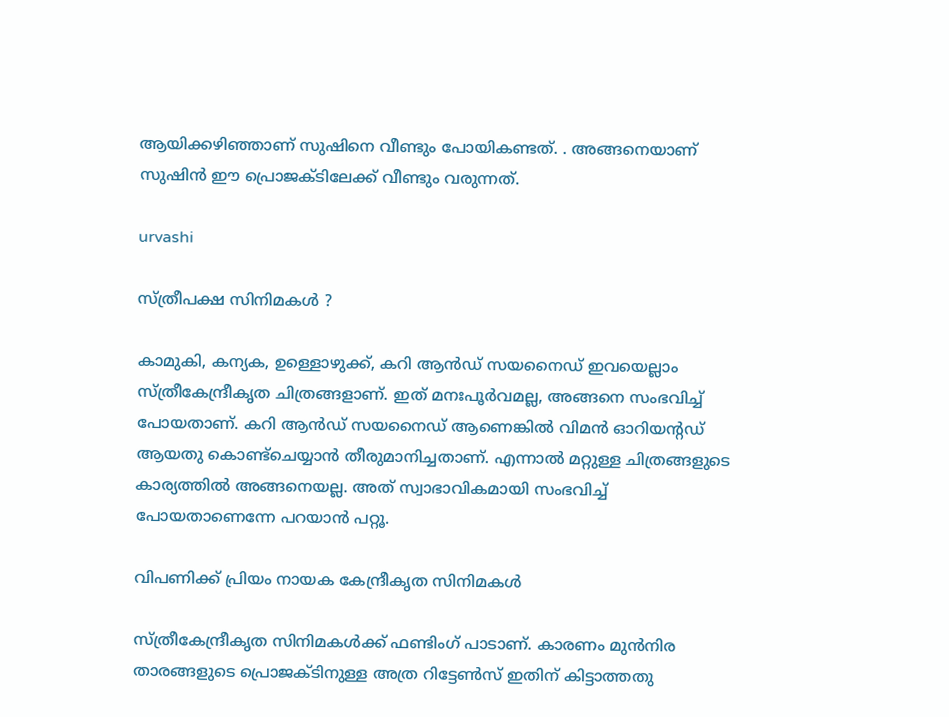ആയിക്കഴിഞ്ഞാണ് സുഷിനെ വീണ്ടും പോയികണ്ടത്. . അങ്ങനെയാണ് സുഷിൻ ഈ പ്രൊജക്ടിലേക്ക് വീണ്ടും വരുന്നത്.

urvashi

സ്ത്രീപക്ഷ സിനിമകൾ ?

കാമുകി, കന്യക, ഉള്ളൊഴുക്ക്, കറി ആൻഡ് സയനൈഡ് ഇവയെല്ലാം സ്ത്രീകേന്ദ്രീകൃത ചിത്രങ്ങളാണ്. ഇത് മനഃപൂർവമല്ല, അങ്ങനെ സംഭവിച്ച് പോയതാണ്. കറി ആൻഡ് സയനൈഡ് ആണെങ്കിൽ വിമൻ ഓറിയന്റഡ് ആയതു കൊണ്ട്ചെയ്യാൻ തീരുമാനിച്ചതാണ്. എന്നാൽ മറ്റുള്ള ചിത്രങ്ങളുടെ കാര്യത്തിൽ അങ്ങനെയല്ല. അത് സ്വാഭാവികമായി സംഭവിച്ച് പോയതാണെന്നേ പറയാൻ പറ്റൂ.

വിപണിക്ക് പ്രിയം നായക കേന്ദ്രീകൃത സിനിമകൾ

സ്ത്രീകേന്ദ്രീകൃത സിനിമകൾക്ക് ഫണ്ടിംഗ് പാടാണ്. കാരണം മുൻനിര താരങ്ങളുടെ പ്രൊജക്ടിനുള്ള അത്ര റിട്ടേൺസ് ഇതിന് കിട്ടാത്തതു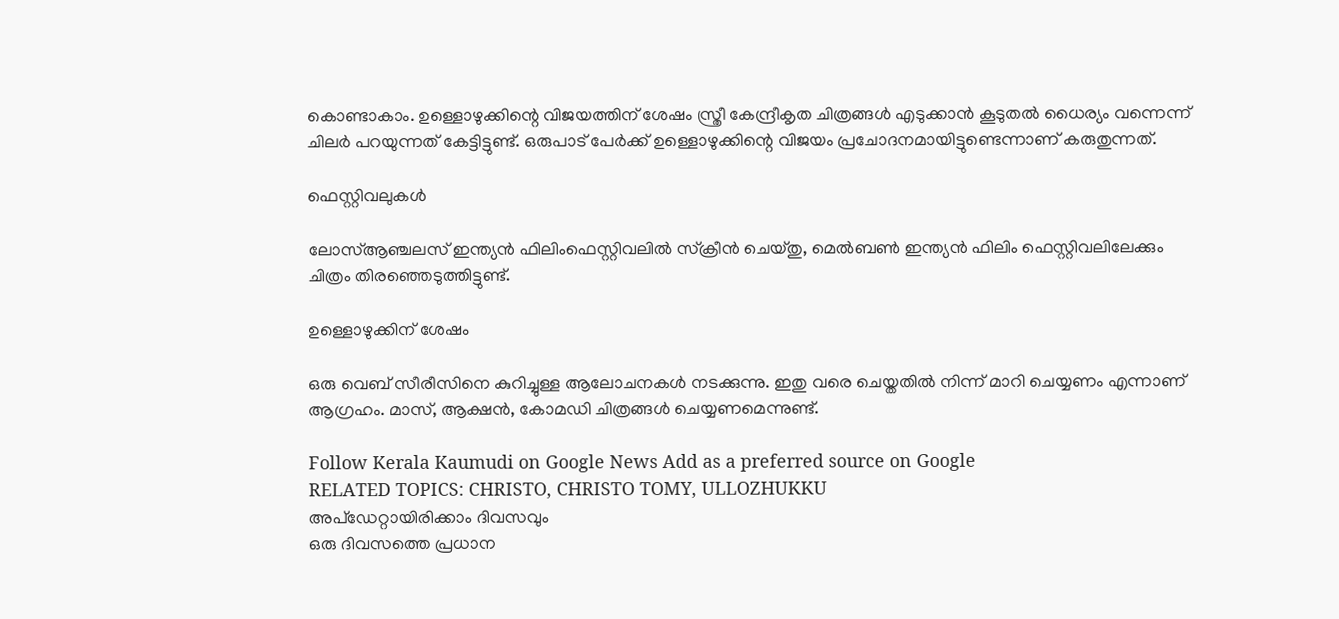കൊണ്ടാകാം. ഉള്ളൊഴുക്കിന്റെ വിജയത്തിന് ശേഷം സ്ത്രീ കേന്ദ്രീകൃത ചിത്രങ്ങൾ എടുക്കാൻ കൂടുതൽ ധൈര്യം വന്നെന്ന് ചിലർ പറയുന്നത് കേട്ടിട്ടുണ്ട്. ഒരുപാട് പേർക്ക് ഉള്ളൊഴുക്കിന്റെ വിജയം പ്രചോദനമായിട്ടുണ്ടെന്നാണ് കരുതുന്നത്.

ഫെസ്റ്റിവലുകൾ

ലോസ്ആഞ്ചലസ് ഇന്ത്യൻ ഫിലിംഫെസ്റ്റിവലിൽ സ്ക്രീൻ ചെയ്തു, മെൽബൺ ഇന്ത്യൻ ഫിലിം ഫെസ്റ്റിവലിലേക്കും ചിത്രം തിരഞ്ഞെടുത്തിട്ടുണ്ട്.

ഉള്ളൊഴുക്കിന് ശേഷം

ഒരു വെബ് സീരീസിനെ കുറിച്ചുള്ള ആലോചനകൾ നടക്കുന്നു. ഇതു വരെ ചെയ്തതിൽ നിന്ന് മാറി ചെയ്യണം എന്നാണ് ആഗ്രഹം. മാസ്, ആക്ഷൻ, കോമഡി ചിത്രങ്ങൾ ചെയ്യണമെന്നുണ്ട്.

Follow Kerala Kaumudi on Google News Add as a preferred source on Google
RELATED TOPICS: CHRISTO, CHRISTO TOMY, ULLOZHUKKU
അപ്ഡേറ്റായിരിക്കാം ദിവസവും
ഒരു ദിവസത്തെ പ്രധാന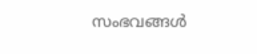സംഭവങ്ങൾ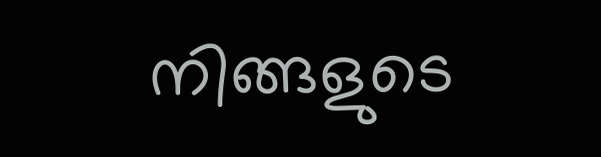നിങ്ങളുടെ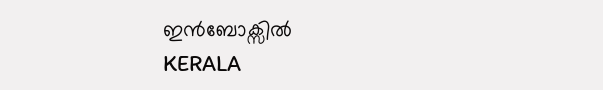ഇൻബോക്സിൽ
KERALA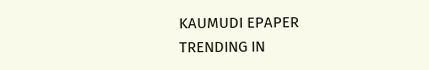KAUMUDI EPAPER
TRENDING IN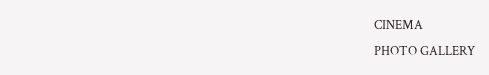CINEMA
PHOTO GALLERY